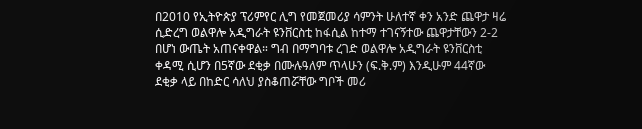በ2010 የኢትዮጵያ ፕሪምየር ሊግ የመጀመሪያ ሳምንት ሁለተኛ ቀን አንድ ጨዋታ ዛሬ ሲድረግ ወልዋሎ አዲግራት ዩንቨርስቲ ከፋሲል ከተማ ተገናኝተው ጨዋታቸውን 2-2 በሆነ ውጤት አጠናቀዋል። ግብ በማግባቱ ረገድ ወልዋሎ አዲግራት ዩንቨርስቲ ቀዳሚ ሲሆን በ5ኛው ደቂቃ በሙሉዓለም ጥላሁን (ፍ.ቅ.ም) እንዲሁም 44ኛው ደቂቃ ላይ በከድር ሳለህ ያስቆጠሯቸው ግቦች መሪ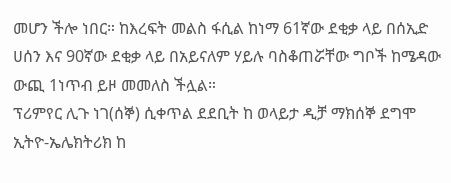መሆን ችሎ ነበር። ከእረፍት መልስ ፋሲል ከነማ 61ኛው ደቂቃ ላይ በሰኢድ ሀሰን እና 90ኛው ደቂቃ ላይ በአይናለም ሃይሉ ባስቆጠሯቸው ግቦች ከሜዳው ውጪ 1ነጥብ ይዞ መመለስ ችሏል።
ፕሪምየር ሊጉ ነገ(ሰኞ) ሲቀጥል ደደቢት ከ ወላይታ ዲቻ ማክሰኞ ደግሞ ኢትዮ-ኤሌክትሪክ ከ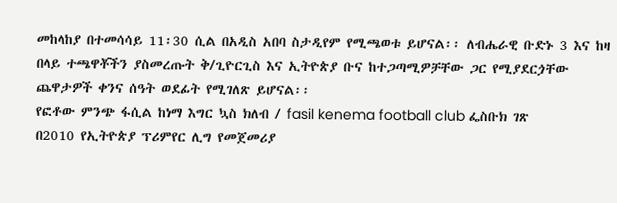መከላከያ በተመሳሳይ 11፡30 ሲል በአዲስ አበባ ስታዲየም የሚጫወቱ ይሆናል፡፡ ለብሔራዊ ቡድኑ 3 እና ከዛ በላይ ተጫዋቾችን ያስመረጡት ቅ/ጊዮርጊስ እና ኢትዮጵያ ቡና ከተጋጣሚዎቻቸው ጋር የሚያደርጏቸው ጨዋታዎች ቀንና ሰዓት ወደፊት የሚገለጽ ይሆናል፡፡
የፎቶው ምንጭ ፋሲል ከነማ እግር ኳስ ክለብ / fasil kenema football club ፌስቡክ ገጽ
በ2010 የኢትዮጵያ ፕሪምየር ሊግ የመጀመሪያ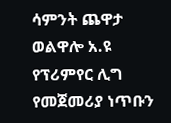ሳምንት ጨዋታ ወልዋሎ አ.ዩ የፕሪምየር ሊግ የመጀመሪያ ነጥቡን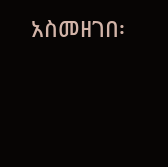አስመዘገበ፡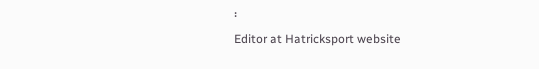፡
Editor at Hatricksport website